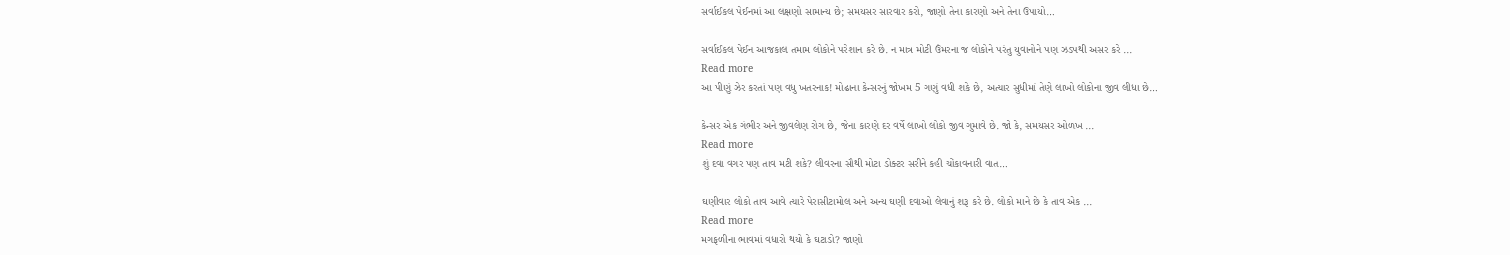સર્વાઈકલ પેઈનમાં આ લક્ષણો સામાન્ય છે; સમયસર સારવાર કરો, જાણો તેના કારણો અને તેના ઉપાયો…

સર્વાઈકલ પેઈન આજકાલ તમામ લોકોને પરેશાન કરે છે. ન માત્ર મોટી ઉંમરના જ લોકોને પરંતુ યુવાનોને પણ ઝડપથી અસર કરે ...
Read more
આ પીણું ઝેર કરતાં પણ વધુ ખતરનાક! મોઢાના કેન્સરનું જોખમ 5 ગણું વધી શકે છે, અત્યાર સુધીમાં તેણે લાખો લોકોના જીવ લીધા છે…

કેન્સર એક ગંભીર અને જીવલેણ રોગ છે, જેના કારણે દર વર્ષે લાખો લોકો જીવ ગુમાવે છે. જો કે, સમયસર ઓળખ ...
Read more
શું દવા વગર પણ તાવ મટી શકે? લીવરના સૌથી મોટા ડોક્ટર સરીને કહી ચોંકાવનારી વાત…

ઘણીવાર લોકો તાવ આવે ત્યારે પેરાસીટામોલ અને અન્ય ઘણી દવાઓ લેવાનું શરૂ કરે છે. લોકો માને છે કે તાવ એક ...
Read more
મગફળીના ભાવમાં વધારો થયો કે ઘટાડો? જાણો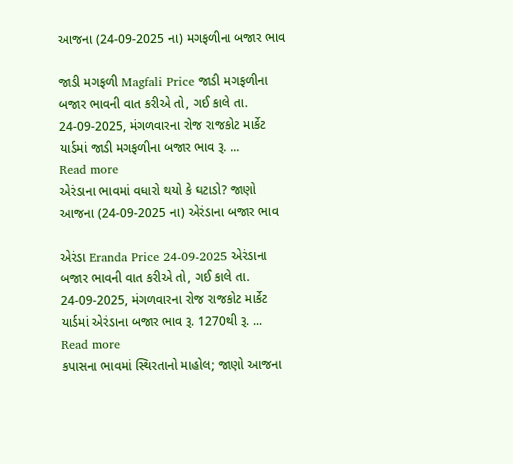આજના (24-09-2025 ના) મગફળીના બજાર ભાવ

જાડી મગફળી Magfali Price જાડી મગફળીના બજાર ભાવની વાત કરીએ તો, ગઈ કાલે તા. 24-09-2025, મંગળવારના રોજ રાજકોટ માર્કેટ યાર્ડમાં જાડી મગફળીના બજાર ભાવ રૂ. ...
Read more
એરંડાના ભાવમાં વધારો થયો કે ઘટાડો? જાણો આજના (24-09-2025 ના) એરંડાના બજાર ભાવ

એરંડા Eranda Price 24-09-2025 એરંડાના બજાર ભાવની વાત કરીએ તો, ગઈ કાલે તા. 24-09-2025, મંગળવારના રોજ રાજકોટ માર્કેટ યાર્ડમાં એરંડાના બજાર ભાવ રૂ. 1270થી રૂ. ...
Read more
કપાસના ભાવમાં સ્થિરતાનો માહોલ; જાણો આજના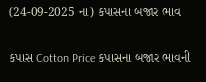(24-09-2025 ના) કપાસના બજાર ભાવ

કપાસ Cotton Price કપાસના બજાર ભાવની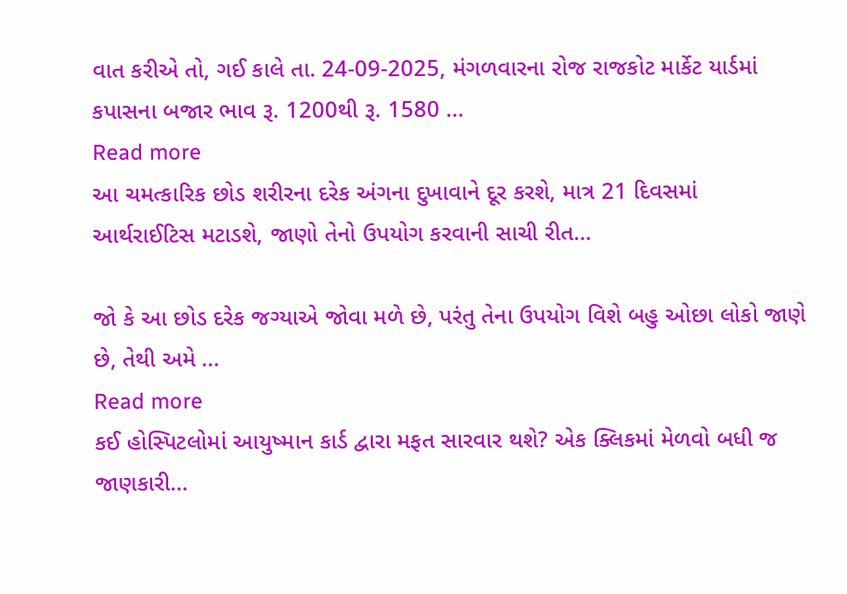વાત કરીએ તો, ગઈ કાલે તા. 24-09-2025, મંગળવારના રોજ રાજકોટ માર્કેટ યાર્ડમાં કપાસના બજાર ભાવ રૂ. 1200થી રૂ. 1580 ...
Read more
આ ચમત્કારિક છોડ શરીરના દરેક અંગના દુખાવાને દૂર કરશે, માત્ર 21 દિવસમાં આર્થરાઈટિસ મટાડશે, જાણો તેનો ઉપયોગ કરવાની સાચી રીત…

જો કે આ છોડ દરેક જગ્યાએ જોવા મળે છે, પરંતુ તેના ઉપયોગ વિશે બહુ ઓછા લોકો જાણે છે, તેથી અમે ...
Read more
કઈ હોસ્પિટલોમાં આયુષ્માન કાર્ડ દ્વારા મફત સારવાર થશે? એક ક્લિકમાં મેળવો બધી જ જાણકારી…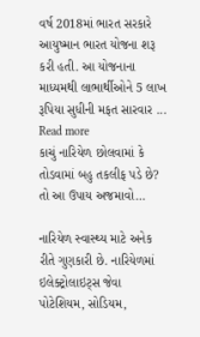વર્ષ 2018માં ભારત સરકારે આયુષ્માન ભારત યોજના શરૂ કરી હતી. આ યોજનાના માધ્યમથી લાભાર્થીઓને 5 લાખ રૂપિયા સુધીની મફત સારવાર ...
Read more
કાચું નારિયેળ છોલવામાં કે તોડવામાં બહુ તકલીફ પડે છે? તો આ ઉપાય અજમાવો…

નારિયેળ સ્વાસ્થ્ય માટે અનેક રીતે ગુણકારી છે. નારિયેળમાં ઇલેક્ટ્રોલાઇટ્સ જેવા પોટેશિયમ, સોડિયમ,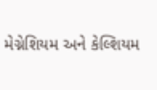મેગ્નેશિયમ અને કેલ્શિયમ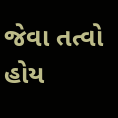જેવા તત્વો હોય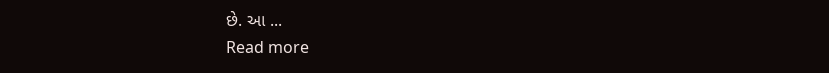છે. આ ...
Read more